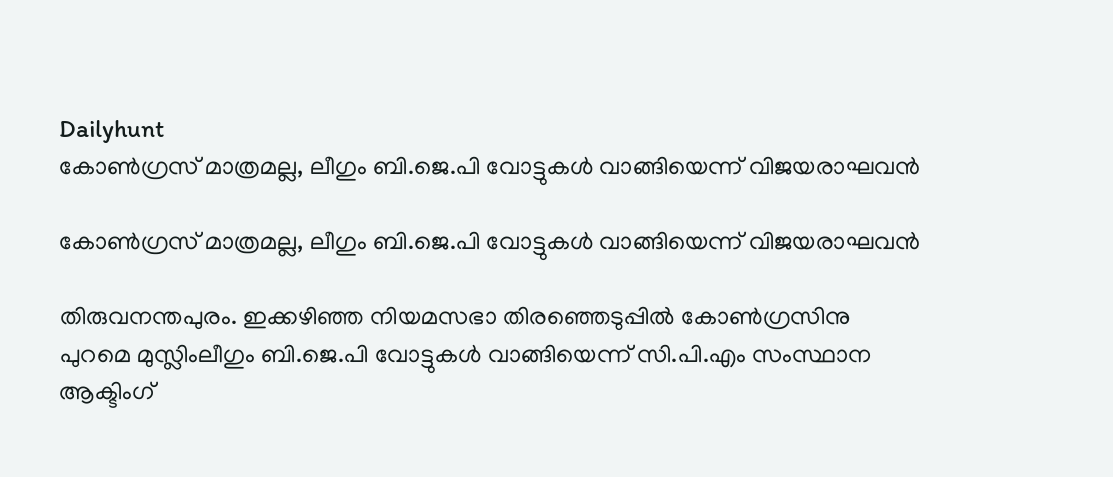Dailyhunt
കോണ്‍ഗ്രസ് മാത്രമല്ല, ലീഗും ബി.ജെ.പി വോട്ടുകള്‍ വാങ്ങിയെന്ന് വിജയരാഘവന്‍

കോണ്‍ഗ്രസ് മാത്രമല്ല, ലീഗും ബി.ജെ.പി വോട്ടുകള്‍ വാങ്ങിയെന്ന് വിജയരാഘവന്‍

തിരുവനന്തപുരം. ഇക്കഴിഞ്ഞ നിയമസഭാ തിരഞ്ഞെടുപ്പില്‍ കോണ്‍ഗ്രസിനു പുറമെ മുസ്ലിംലീഗും ബി.ജെ.പി വോട്ടുകള്‍ വാങ്ങിയെന്ന് സി.പി.എം സംസ്ഥാന ആക്ടിംഗ്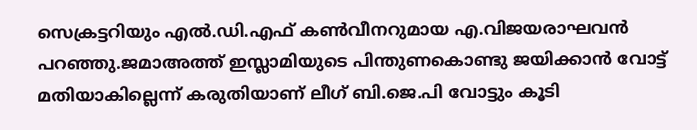സെക്രട്ടറിയും എല്‍.ഡി.എഫ് കണ്‍വീനറുമായ എ.വിജയരാഘവന്‍ പറഞ്ഞു.ജമാഅത്ത് ഇസ്ലാമിയുടെ പിന്തുണകൊണ്ടു ജയിക്കാന്‍ വോട്ട് മതിയാകില്ലെന്ന് കരുതിയാണ് ലീഗ് ബി.ജെ.പി വോട്ടും കൂടി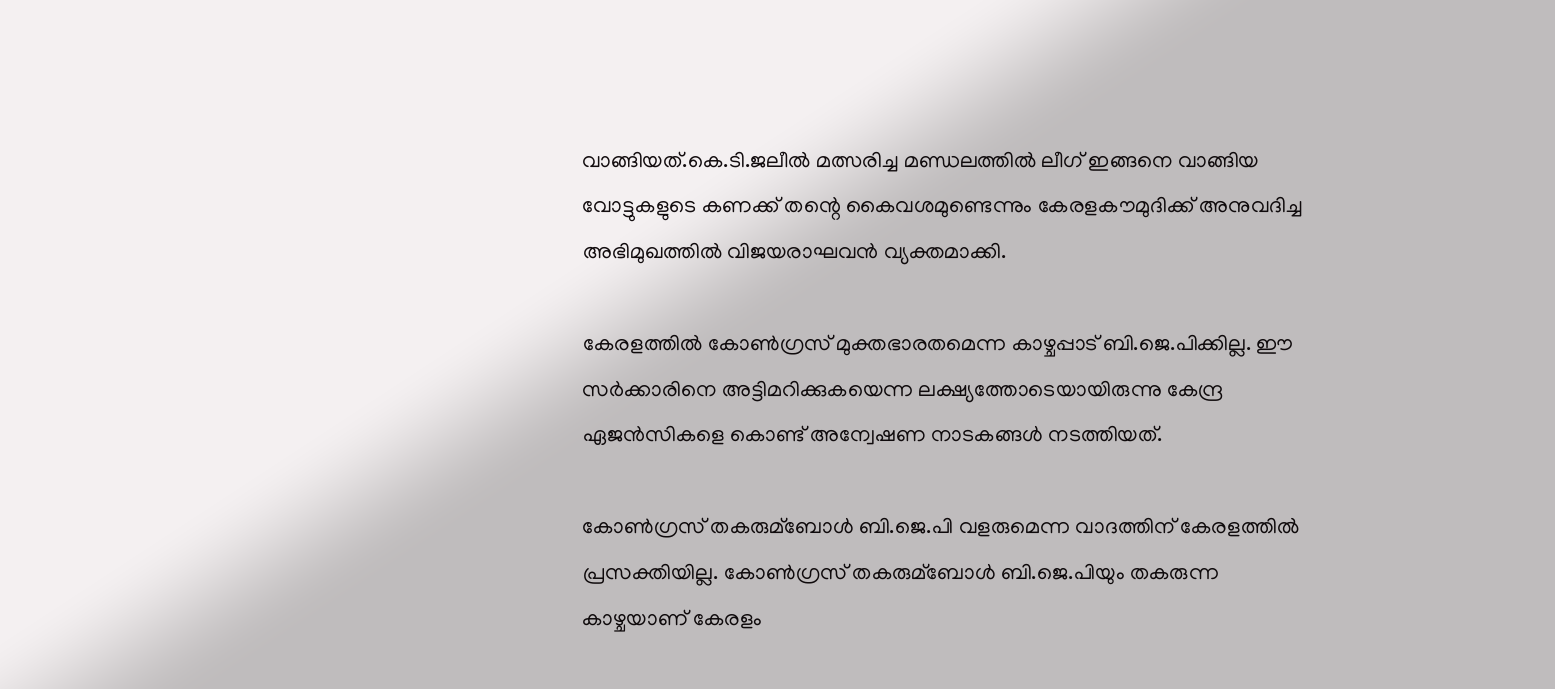വാങ്ങിയത്.കെ.ടി.ജലീല്‍ മത്സരിച്ച മണ്ഡലത്തില്‍ ലീഗ് ഇങ്ങനെ വാങ്ങിയ വോട്ടുകളുടെ കണക്ക് തന്റെ കൈവശമുണ്ടെന്നും കേരളകൗമുദിക്ക് അനുവദിച്ച അഭിമുഖത്തില്‍ വിജയരാഘവന്‍ വ്യക്തമാക്കി.

കേരളത്തില്‍ കോണ്‍ഗ്രസ് മുക്തഭാരതമെന്ന കാഴ്ചപ്പാട് ബി.ജെ.പിക്കില്ല. ഈ സര്‍ക്കാരിനെ അട്ടിമറിക്കുകയെന്ന ലക്ഷ്യത്തോടെയായിരുന്നു കേന്ദ്ര ഏജന്‍സികളെ കൊണ്ട് അന്വേഷണ നാടകങ്ങള്‍ നടത്തിയത്.

കോണ്‍ഗ്രസ് തകരുമ്ബോള്‍ ബി.ജെ.പി വളരുമെന്ന വാദത്തിന് കേരളത്തില്‍ പ്രസക്തിയില്ല. കോണ്‍ഗ്രസ് തകരുമ്ബോള്‍ ബി.ജെ.പിയും തകരുന്ന കാഴ്ചയാണ് കേരളം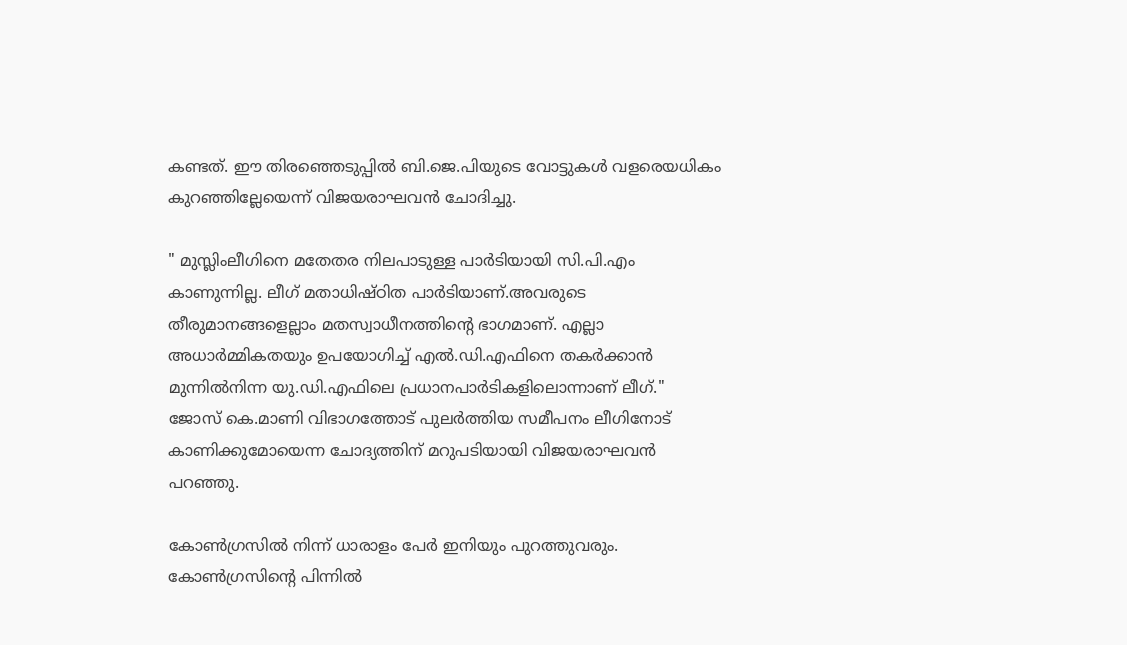കണ്ടത്. ഈ തിരഞ്ഞെടുപ്പില്‍ ബി.ജെ.പിയുടെ വോട്ടുകള്‍ വളരെയധികം കുറഞ്ഞില്ലേയെന്ന് വിജയരാഘവന്‍ ചോദിച്ചു.

" മുസ്ലിംലീഗിനെ മതേതര നിലപാടുള്ള പാര്‍ടിയായി സി.പി.എം കാണുന്നില്ല. ലീഗ് മതാധിഷ്ഠിത പാര്‍ടിയാണ്.അവരുടെ തീരുമാനങ്ങളെല്ലാം മതസ്വാധീനത്തിന്റെ ഭാഗമാണ്. എല്ലാ അധാര്‍മ്മികതയും ഉപയോഗിച്ച്‌ എല്‍.ഡി.എഫിനെ തകര്‍ക്കാന്‍ മുന്നില്‍നിന്ന യു.ഡി.എഫിലെ പ്രധാനപാര്‍ടികളിലൊന്നാണ് ലീഗ്." ജോസ് കെ.മാണി വിഭാഗത്തോട് പുലര്‍ത്തിയ സമീപനം ലീഗിനോട് കാണിക്കുമോയെന്ന ചോദ്യത്തിന് മറുപടിയായി വിജയരാഘവന്‍ പറഞ്ഞു.

കോണ്‍ഗ്രസില്‍ നിന്ന് ധാരാളം പേര്‍ ഇനിയും പുറത്തുവരും. കോണ്‍ഗ്രസിന്റെ പിന്നില്‍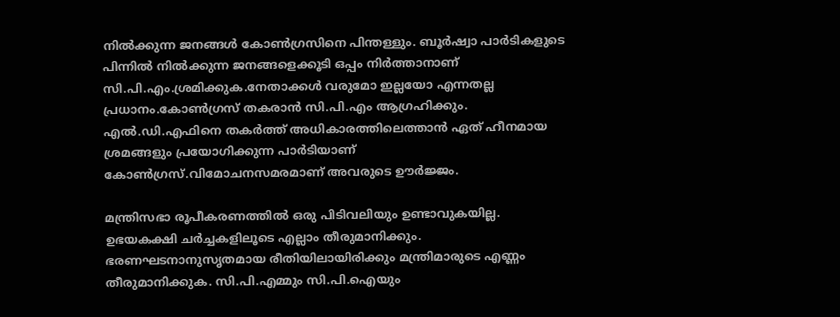നില്‍ക്കുന്ന ജനങ്ങള്‍ കോണ്‍ഗ്രസിനെ പിന്തള്ളും. ബൂര്‍ഷ്വാ പാര്‍ടികളുടെ പിന്നില്‍ നില്‍ക്കുന്ന ജനങ്ങളെക്കൂടി ഒപ്പം നിര്‍ത്താനാണ് സി.പി.എം.ശ്രമിക്കുക.നേതാക്കള്‍ വരുമോ ഇല്ലയോ എന്നതല്ല പ്രധാനം.കോണ്‍ഗ്രസ് തകരാന്‍ സി.പി.എം ആഗ്രഹിക്കും. എല്‍.ഡി.എഫിനെ തകര്‍ത്ത് അധികാരത്തിലെത്താന്‍ ഏത് ഹീനമായ ശ്രമങ്ങളും പ്രയോഗിക്കുന്ന പാര്‍ടിയാണ് കോണ്‍ഗ്രസ്.വിമോചനസമരമാണ് അവരുടെ ഊര്‍ജ്ജം.

മന്ത്രിസഭാ രൂപീകരണത്തില്‍ ഒരു പിടിവലിയും ഉണ്ടാവുകയില്ല. ഉഭയകക്ഷി ചര്‍ച്ചകളിലൂടെ എല്ലാം തീരുമാനിക്കും. ഭരണഘടനാനുസൃതമായ രീതിയിലായിരിക്കും മന്ത്രിമാരുടെ എണ്ണം തീരുമാനിക്കുക. സി.പി.എമ്മും സി.പി.ഐയും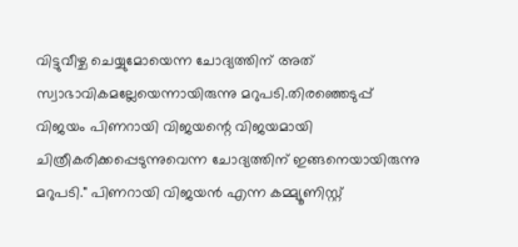വിട്ടുവീഴ്ച ചെയ്യുമോയെന്ന ചോദ്യത്തിന് അത് സ്വാഭാവികമല്ലേയെന്നായിരുന്നു മറുപടി.തിരഞ്ഞെടുപ്പ് വിജയം പിണറായി വിജയന്റെ വിജയമായി ചിത്രീകരിക്കപ്പെടുന്നുവെന്ന ചോദ്യത്തിന് ഇങ്ങനെയായിരുന്നു മറുപടി." പിണറായി വിജയന്‍ എന്ന കമ്മ്യൂണിസ്റ്റ്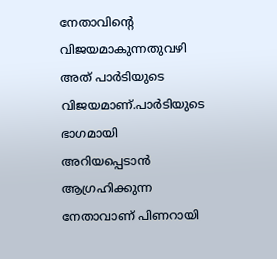നേതാവിന്റെ വിജയമാകുന്നതുവഴി അത് പാര്‍ടിയുടെ വിജയമാണ്.പാര്‍ടിയുടെ ഭാഗമായി അറിയപ്പെടാന്‍ ആഗ്രഹിക്കുന്ന നേതാവാണ് പിണറായി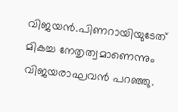വിജയന്‍.പിണറായിയുടേത് മികച്ച നേതൃത്വമാണെന്നും വിജയരാഘവന്‍ പറഞ്ഞു.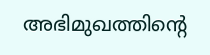അഭിമുഖത്തിന്റെ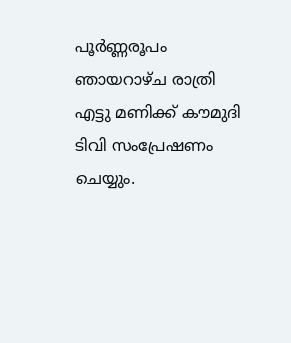പൂര്‍ണ്ണരൂപം ഞായറാഴ്ച രാത്രി എട്ടു മണിക്ക് കൗമുദി ടിവി സംപ്രേഷണം ചെയ്യും.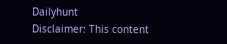Dailyhunt
Disclaimer: This content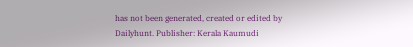has not been generated, created or edited by Dailyhunt. Publisher: Kerala Kaumudi